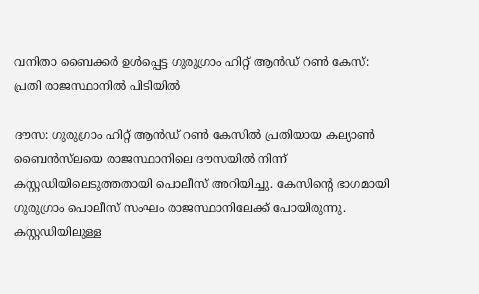വനിതാ ബൈക്കർ ഉൾപ്പെട്ട ഗുരുഗ്രാം ഹിറ്റ് ആൻഡ് റൺ കേസ്: പ്രതി രാജസ്ഥാനിൽ പിടിയിൽ

ദൗസ: ഗുരുഗ്രാം ഹിറ്റ് ആൻഡ് റൺ കേസിൽ പ്രതിയായ കല്യാൺ ബൈൻസ്‌ലയെ രാജസ്ഥാനിലെ ദൗസയിൽ നിന്ന് കസ്റ്റഡിയിലെടുത്തതായി പൊലീസ് അറിയിച്ചു. കേസിന്റെ ഭാഗമായി ഗുരുഗ്രാം പൊലീസ് സംഘം രാജസ്ഥാനിലേക്ക് പോയിരുന്നു. കസ്റ്റഡിയിലുള്ള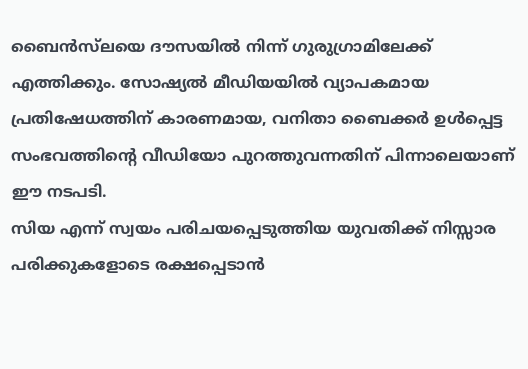ബൈൻസ്‌ലയെ ദൗസയിൽ നിന്ന് ഗുരുഗ്രാമിലേക്ക് എത്തിക്കും. സോഷ്യൽ മീഡിയയിൽ വ്യാപകമായ പ്രതിഷേധത്തിന് കാരണമായ, വനിതാ ബൈക്കർ ഉൾപ്പെട്ട സംഭവത്തിന്റെ വീഡിയോ പുറത്തുവന്നതിന് പിന്നാലെയാണ് ഈ നടപടി.
സിയ എന്ന് സ്വയം പരിചയപ്പെടുത്തിയ യുവതിക്ക് നിസ്സാര പരിക്കുകളോടെ രക്ഷപ്പെടാൻ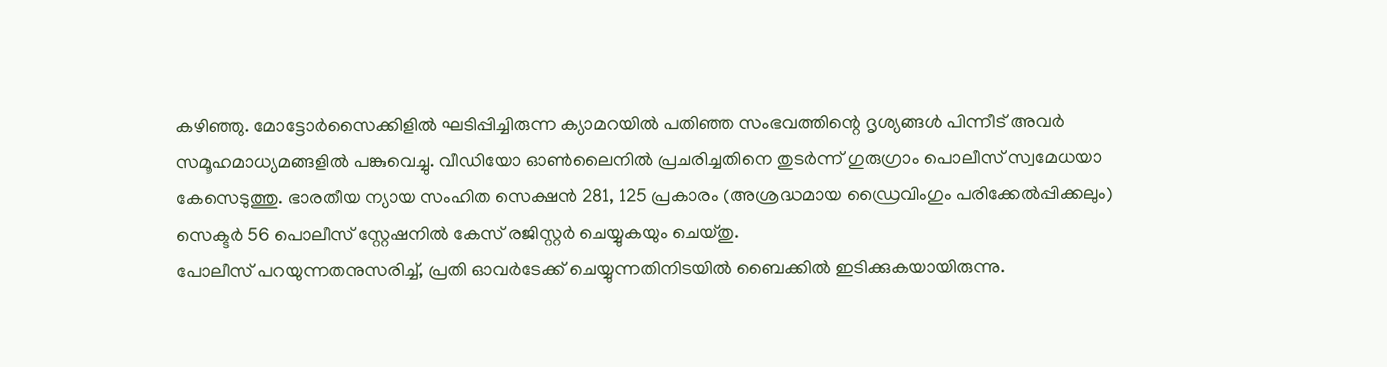കഴിഞ്ഞു. മോട്ടോർസൈക്കിളിൽ ഘടിപ്പിച്ചിരുന്ന ക്യാമറയിൽ പതിഞ്ഞ സംഭവത്തിന്റെ ദൃശ്യങ്ങൾ പിന്നീട് അവർ സമൂഹമാധ്യമങ്ങളിൽ പങ്കുവെച്ചു. വീഡിയോ ഓൺലൈനിൽ പ്രചരിച്ചതിനെ തുടർന്ന് ഗുരുഗ്രാം പൊലീസ് സ്വമേധയാ കേസെടുത്തു. ഭാരതീയ ന്യായ സംഹിത സെക്ഷൻ 281, 125 പ്രകാരം (അശ്രദ്ധമായ ഡ്രൈവിംഗും പരിക്കേൽപ്പിക്കലും) സെക്ടർ 56 പൊലീസ് സ്റ്റേഷനിൽ കേസ് രജിസ്റ്റർ ചെയ്യുകയും ചെയ്തു.
പോലീസ് പറയുന്നതനുസരിച്ച്, പ്രതി ഓവർടേക്ക് ചെയ്യുന്നതിനിടയിൽ ബൈക്കിൽ ഇടിക്കുകയായിരുന്നു.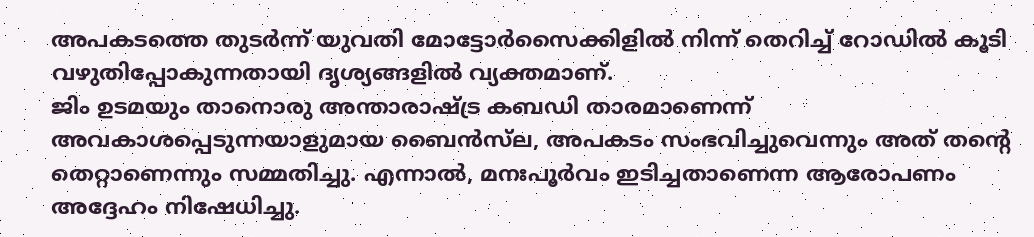അപകടത്തെ തുടർന്ന് യുവതി മോട്ടോർസൈക്കിളിൽ നിന്ന് തെറിച്ച് റോഡിൽ കൂടി വഴുതിപ്പോകുന്നതായി ദൃശ്യങ്ങളിൽ വ്യക്തമാണ്.
ജിം ഉടമയും താനൊരു അന്താരാഷ്ട്ര കബഡി താരമാണെന്ന് അവകാശപ്പെടുന്നയാളുമായ ബൈൻസ്‌ല, അപകടം സംഭവിച്ചുവെന്നും അത് തന്റെ തെറ്റാണെന്നും സമ്മതിച്ചു. എന്നാൽ, മനഃപൂർവം ഇടിച്ചതാണെന്ന ആരോപണം അദ്ദേഹം നിഷേധിച്ചു.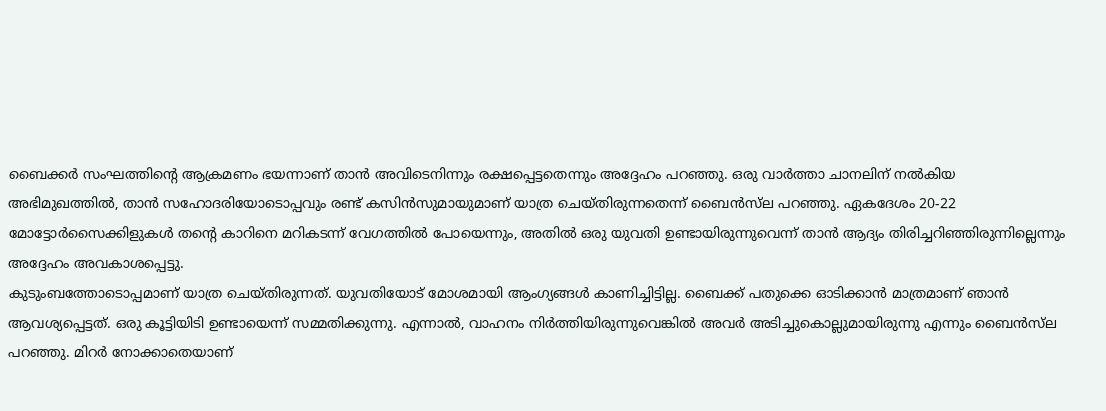ബൈക്കർ സംഘത്തിന്റെ ആക്രമണം ഭയന്നാണ് താൻ അവിടെനിന്നും രക്ഷപ്പെട്ടതെന്നും അദ്ദേഹം പറഞ്ഞു. ഒരു വാർത്താ ചാനലിന് നൽകിയ അഭിമുഖത്തിൽ, താൻ സഹോദരിയോടൊപ്പവും രണ്ട് കസിൻസുമായുമാണ് യാത്ര ചെയ്തിരുന്നതെന്ന് ബൈൻസ്‌ല പറഞ്ഞു. ഏകദേശം 20-22 മോട്ടോർസൈക്കിളുകൾ തന്റെ കാറിനെ മറികടന്ന് വേഗത്തിൽ പോയെന്നും, അതിൽ ഒരു യുവതി ഉണ്ടായിരുന്നുവെന്ന് താൻ ആദ്യം തിരിച്ചറിഞ്ഞിരുന്നില്ലെന്നും അദ്ദേഹം അവകാശപ്പെട്ടു.
കുടുംബത്തോടൊപ്പമാണ് യാത്ര ചെയ്തിരുന്നത്. യുവതിയോട് മോശമായി ആംഗ്യങ്ങൾ കാണിച്ചിട്ടില്ല. ബൈക്ക് പതുക്കെ ഓടിക്കാൻ മാത്രമാണ് ഞാൻ ആവശ്യപ്പെട്ടത്. ഒരു കൂട്ടിയിടി ഉണ്ടായെന്ന് സമ്മതിക്കുന്നു. എന്നാൽ, വാഹനം നിർത്തിയിരുന്നുവെങ്കിൽ അവർ അടിച്ചുകൊല്ലുമായിരുന്നു എന്നും ബൈൻസ്‌ല പറഞ്ഞു. മിറർ നോക്കാതെയാണ്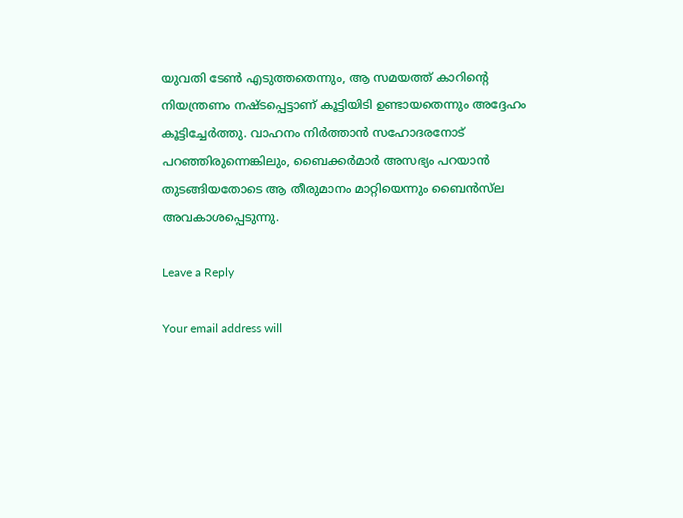യുവതി ടേൺ എടുത്തതെന്നും, ആ സമയത്ത് കാറിന്റെ നിയന്ത്രണം നഷ്ടപ്പെട്ടാണ് കൂട്ടിയിടി ഉണ്ടായതെന്നും അദ്ദേഹം കൂട്ടിച്ചേർത്തു. വാഹനം നിർത്താൻ സഹോദരനോട് പറഞ്ഞിരുന്നെങ്കിലും, ബൈക്കർമാർ അസഭ്യം പറയാൻ തുടങ്ങിയതോടെ ആ തീരുമാനം മാറ്റിയെന്നും ബൈൻസ്‌ല അവകാശപ്പെടുന്നു.

Leave a Reply

Your email address will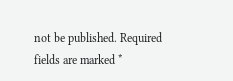not be published. Required fields are marked *